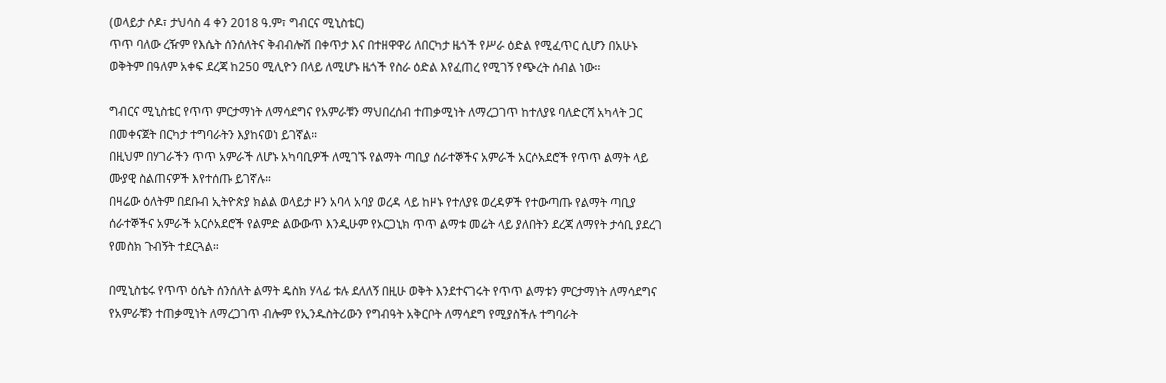(ወላይታ ሶዶ፣ ታህሳስ 4 ቀን 2018 ዓ.ም፣ ግብርና ሚኒስቴር)
ጥጥ ባለው ረዥም የእሴት ሰንሰለትና ቅብብሎሽ በቀጥታ እና በተዘዋዋሪ ለበርካታ ዜጎች የሥራ ዕድል የሚፈጥር ሲሆን በአሁኑ ወቅትም በዓለም አቀፍ ደረጃ ከ250 ሚሊዮን በላይ ለሚሆኑ ዜጎች የስራ ዕድል እየፈጠረ የሚገኝ የጭረት ሰብል ነው፡፡

ግብርና ሚኒስቴር የጥጥ ምርታማነት ለማሳደግና የአምራቹን ማህበረሰብ ተጠቃሚነት ለማረጋገጥ ከተለያዩ ባለድርሻ አካላት ጋር በመቀናጀት በርካታ ተግባራትን እያከናወነ ይገኛል።
በዚህም በሃገራችን ጥጥ አምራች ለሆኑ አካባቢዎች ለሚገኙ የልማት ጣቢያ ሰራተኞችና አምራች አርሶአደሮች የጥጥ ልማት ላይ ሙያዊ ስልጠናዎች እየተሰጡ ይገኛሉ።
በዛሬው ዕለትም በደቡብ ኢትዮጵያ ክልል ወላይታ ዞን አባላ አባያ ወረዳ ላይ ከዞኑ የተለያዩ ወረዳዎች የተውጣጡ የልማት ጣቢያ ሰራተኞችና አምራች አርሶአደሮች የልምድ ልውውጥ እንዲሁም የኦርጋኒክ ጥጥ ልማቱ መሬት ላይ ያለበትን ደረጃ ለማየት ታሳቢ ያደረገ የመስክ ጉብኝት ተደርጓል።

በሚኒስቴሩ የጥጥ ዕሴት ሰንሰለት ልማት ዴስክ ሃላፊ ቱሉ ደለለኝ በዚሁ ወቅት እንደተናገሩት የጥጥ ልማቱን ምርታማነት ለማሳደግና የአምራቹን ተጠቃሚነት ለማረጋገጥ ብሎም የኢንዱስትሪውን የግብዓት አቅርቦት ለማሳደግ የሚያስችሉ ተግባራት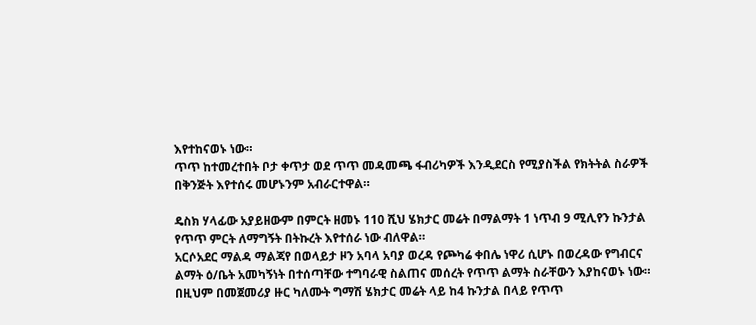እየተከናወኑ ነው።
ጥጥ ከተመረተበት ቦታ ቀጥታ ወደ ጥጥ መዳመጫ ፋብሪካዎች እንዲደርስ የሚያስችል የክትትል ስራዎች በቅንጅት እየተሰሩ መሆኑንም አብራርተዋል።

ዴስክ ሃላፊው አያይዘውም በምርት ዘመኑ 110 ሺህ ሄክታር መሬት በማልማት 1 ነጥብ 9 ሚሊየን ኩንታል የጥጥ ምርት ለማግኝት በትኩረት እየተሰራ ነው ብለዋል።
አርሶአደር ማልዳ ማልጃየ በወላይታ ዞን አባላ አባያ ወረዳ የጮካሬ ቀበሌ ነዋሪ ሲሆኑ በወረዳው የግብርና ልማት ዕ/ቤት አመካኝነት በተሰጣቸው ተግባራዊ ስልጠና መሰረት የጥጥ ልማት ስራቸውን እያከናወኑ ነው።
በዚህም በመጀመሪያ ዙር ካለሙት ግማሽ ሄክታር መሬት ላይ ከ4 ኩንታል በላይ የጥጥ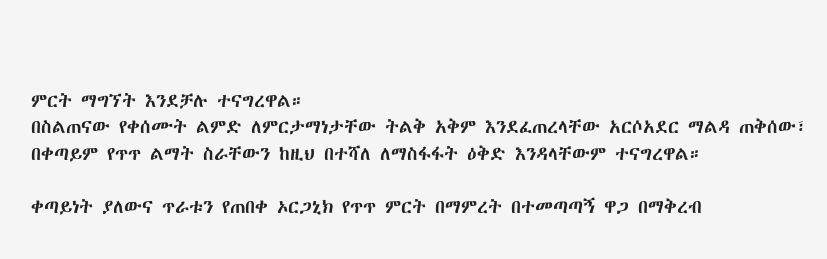ምርት ማግኘት እንደቻሉ ተናግረዋል።
በስልጠናው የቀሰሙት ልምድ ለምርታማነታቸው ትልቅ አቅም እንደፈጠረላቸው አርሶአደር ማልዳ ጠቅሰው፣ በቀጣይም የጥጥ ልማት ስራቸውን ከዚህ በተሻለ ለማስፋፋት ዕቅድ እንዳላቸውም ተናግረዋል።

ቀጣይነት ያለውና ጥራቱን የጠበቀ ኦርጋኒክ የጥጥ ምርት በማምረት በተመጣጣኝ ዋጋ በማቅረብ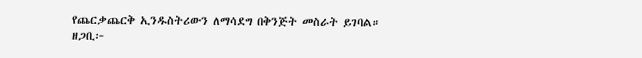የጨርቃጨርቅ ኢንዱስትሪውን ለማሳደግ በቅንጅት መስራት ይገባል።
ዘጋቢ፦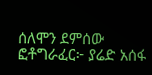ሰለሞን ደምሰው
ፎቶግራፈር፦ ያሬድ አሰፋ